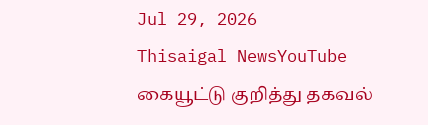Jul 29, 2026
Thisaigal NewsYouTube
கையூட்டு குறித்து தகவல்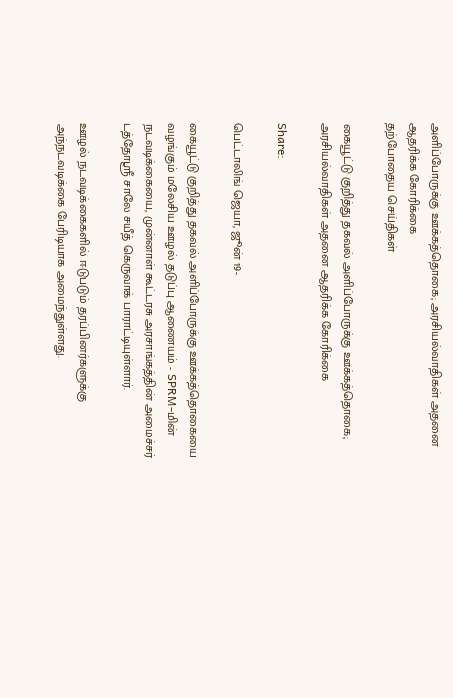அளிப்போருக்கு ஊக்கத்தொகை; அரசியல்வாதிகள் அதனை ஆதரிக்க கோரிக்கை
தற்போதைய செய்திகள்

கையூட்டு குறித்து தகவல் அளிப்போருக்கு ஊக்கத்தொகை; அரசியல்வாதிகள் அதனை ஆதரிக்க கோரிக்கை

Share:

பெட்டாலிங் ஜெயா, ஜூன் 19-

கையூட்டு குறித்து தகவல் அளிப்போருக்கு ஊக்கத்தொகையை வழங்கும் மலேசிய ஊழல் தடுப்பு ஆணையம் - SPRM-மின் நடவடிக்கையை, முன்னாள் கூட்டரசு அரசாங்கத்தின் அமைச்சர் டத்தோஸ்ரீ சாலே சயீத் கெருவாக் பாராட்டியுள்ளார்.

ஊழல் நடவடிக்கைகளில் ஈடுபடும் தரப்பினர்களுக்கு அந்நடவடிக்கை பேரிடியாக அமைந்துள்ளது.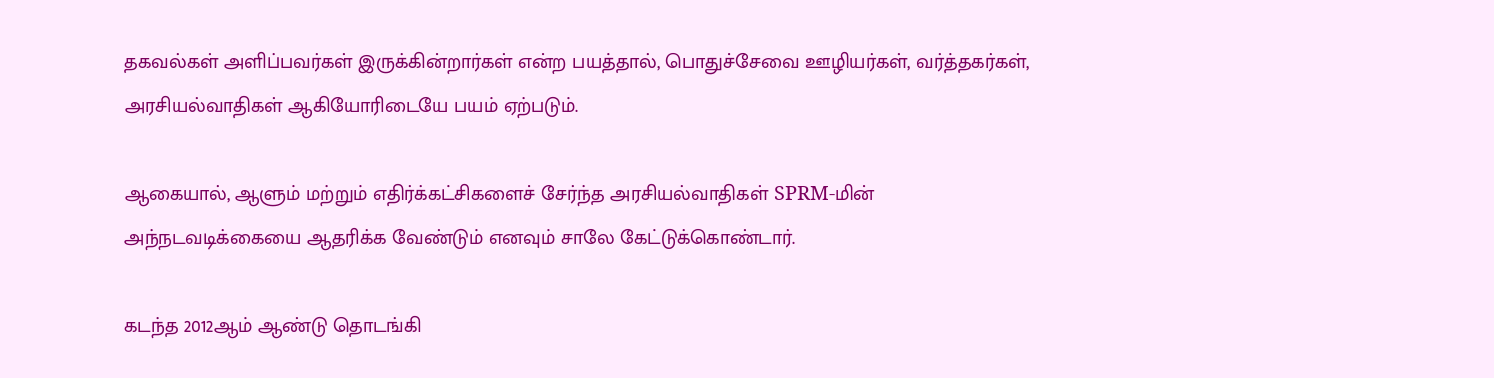தகவல்கள் அளிப்பவர்கள் இருக்கின்றார்கள் என்ற பயத்தால், பொதுச்சேவை ஊழியர்கள், வர்த்தகர்கள், அரசியல்வாதிகள் ஆகியோரிடையே பயம் ஏற்படும்.

ஆகையால், ஆளும் மற்றும் எதிர்க்கட்சிகளைச் சேர்ந்த அரசியல்வாதிகள் SPRM-மின் அந்நடவடிக்கையை ஆதரிக்க வேண்டும் எனவும் சாலே கேட்டுக்கொண்டார்.

கடந்த 2012ஆம் ஆண்டு தொடங்கி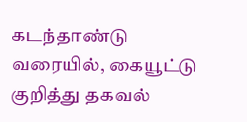கடந்தாண்டு வரையில், கையூட்டு குறித்து தகவல்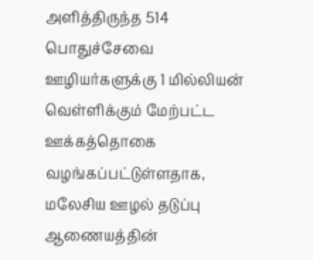அளித்திருந்த 514 பொதுச்சேவை ஊழியர்களுக்கு 1 மில்லியன் வெள்ளிக்கும் மேற்பட்ட ஊக்கத்தொகை வழங்கப்பட்டுள்ளதாக, மலேசிய ஊழல் தடுப்பு ஆணையத்தின்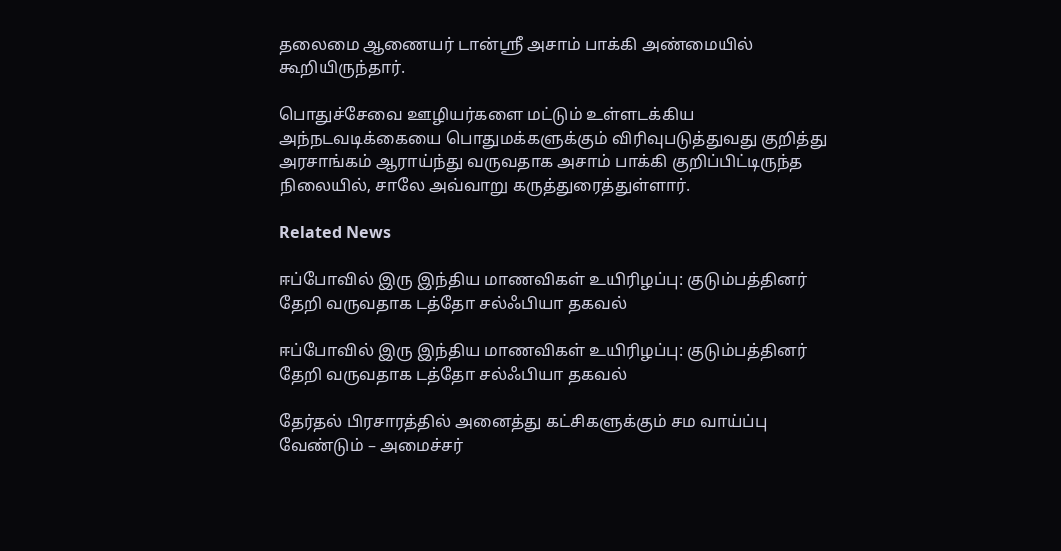தலைமை ஆணையர் டான்ஸ்ரீ அசாம் பாக்கி அண்மையில் கூறியிருந்தார்.

பொதுச்சேவை ஊழியர்களை மட்டும் உள்ளடக்கிய அந்நடவடிக்கையை பொதுமக்களுக்கும் விரிவுபடுத்துவது குறித்து அரசாங்கம் ஆராய்ந்து வருவதாக அசாம் பாக்கி குறிப்பிட்டிருந்த நிலையில், சாலே அவ்வாறு கருத்துரைத்துள்ளார்.

Related News

ஈப்போவில் இரு இந்திய மாணவிகள் உயிரிழப்பு: குடும்பத்தினர் தேறி வருவதாக டத்தோ சல்ஃபியா தகவல்

ஈப்போவில் இரு இந்திய மாணவிகள் உயிரிழப்பு: குடும்பத்தினர் தேறி வருவதாக டத்தோ சல்ஃபியா தகவல்

தேர்தல் பிரசாரத்தில் அனைத்து கட்சிகளுக்கும் சம வாய்ப்பு வேண்டும் – அமைச்சர்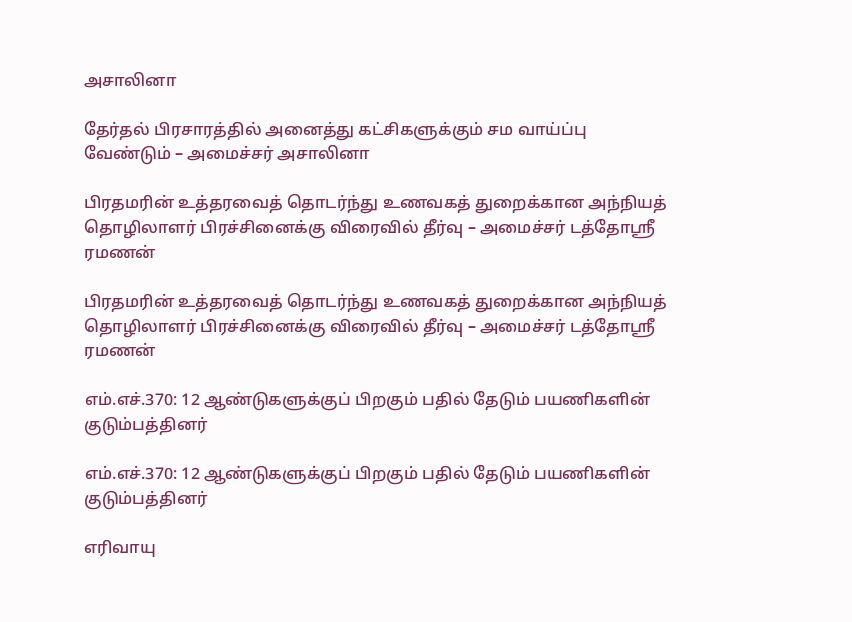அசாலினா

தேர்தல் பிரசாரத்தில் அனைத்து கட்சிகளுக்கும் சம வாய்ப்பு வேண்டும் – அமைச்சர் அசாலினா

பிரதமரின் உத்தரவைத் தொடர்ந்து உணவகத் துறைக்கான அந்நியத் தொழிலாளர் பிரச்சினைக்கு விரைவில் தீர்வு – அமைச்சர் டத்தோஸ்ரீ  ரமணன்

பிரதமரின் உத்தரவைத் தொடர்ந்து உணவகத் துறைக்கான அந்நியத் தொழிலாளர் பிரச்சினைக்கு விரைவில் தீர்வு – அமைச்சர் டத்தோஸ்ரீ ரமணன்

எம்.எச்.370: 12 ஆண்டுகளுக்குப் பிறகும் பதில் தேடும் பயணிகளின் குடும்பத்தினர்

எம்.எச்.370: 12 ஆண்டுகளுக்குப் பிறகும் பதில் தேடும் பயணிகளின் குடும்பத்தினர்

எரிவாயு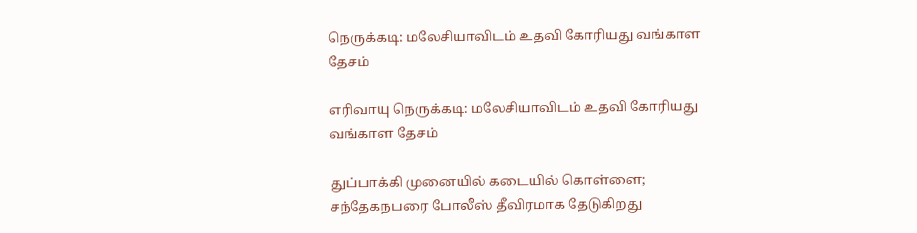நெருக்கடி: மலேசியாவிடம் உதவி கோரியது வங்காள தேசம்

எரிவாயு நெருக்கடி: மலேசியாவிடம் உதவி கோரியது வங்காள தேசம்

துப்பாக்கி முனையில் கடையில் கொள்ளை; சந்தேகநபரை போலீஸ் தீவிரமாக தேடுகிறது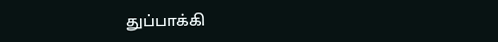துப்பாக்கி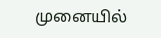முனையில்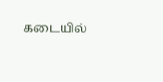கடையில்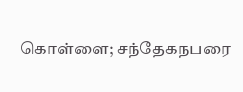கொள்ளை; சந்தேகநபரை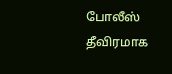போலீஸ் தீவிரமாக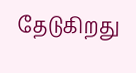தேடுகிறது